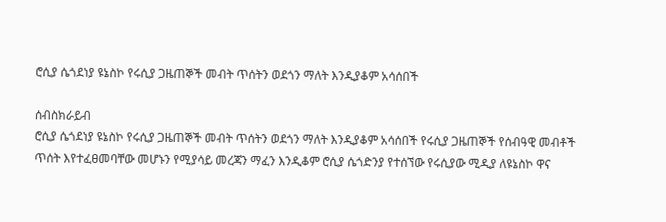ሮሲያ ሴጎደነያ ዩኔስኮ የሩሲያ ጋዜጠኞች መብት ጥሰትን ወደጎን ማለት እንዲያቆም አሳሰበች

ሰብስክራይብ
ሮሲያ ሴጎደነያ ዩኔስኮ የሩሲያ ጋዜጠኞች መብት ጥሰትን ወደጎን ማለት እንዲያቆም አሳሰበች የሩሲያ ጋዜጠኞች የሰብዓዊ መብቶች ጥሰት እየተፈፀመባቸው መሆኑን የሚያሳይ መረጃን ማፈን እንዲቆም ሮሲያ ሴጎድንያ የተሰኘው የሩሲያው ሚዲያ ለዩኔስኮ ዋና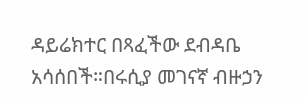ዳይሬክተር በጻፈችው ደብዳቤ አሳሰበች።በሩሲያ መገናኛ ብዙኃን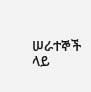ሠራተኞች ላይ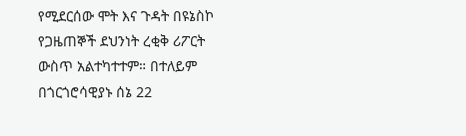የሚደርሰው ሞት እና ጉዳት በዩኔስኮ የጋዜጠኞች ደህንነት ረቂቅ ሪፖርት ውስጥ አልተካተተም። በተለይም በጎርጎሮሳዊያኑ ሰኔ 22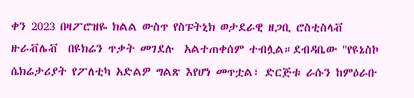ቀን 2023 በዛፖሮዝዬ ክልል ውስጥ የስፑትኒክ ወታደራዊ ዘጋቢ ሮስቲስላቭ ዙራቭሌቭ  በዩክሬን ጥቃት መገደሉ  አልተጠቀሰም ተብሏል።ደብዳቤው "የዩኔስኮ ሴክሬታሪያት የፖለቲካ አድልዎ ግልጽ እየሆነ መጥቷል፣ ድርጅቱ ራሱን ከምዕራቡ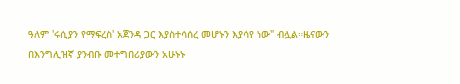ዓለም 'ሩሲያን የማፍረስ' አጀንዳ ጋር እያስተሳሰረ መሆኑን እያሳየ ነው" ብሏል።ዜናውን በእንግሊዝኛ ያንብቡ መተግበሪያውን አሁኑኑ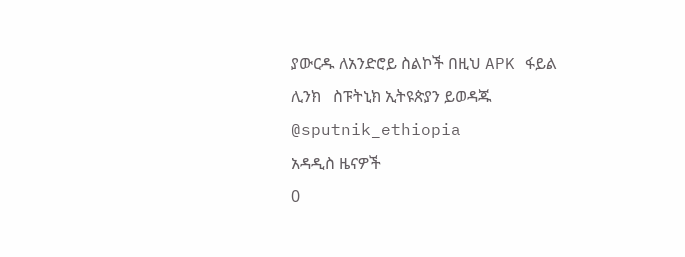ያውርዱ ለአንድሮይ ስልኮች በዚህ APK ፋይል ሊንክ   ስፑትኒክ ኢትዩጵያን ይወዳጁ  @sputnik_ethiopia
አዳዲስ ዜናዎች
0